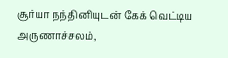சூர்யா நந்தினியுடன் கேக் வெட்டிய அருணாச்சலம்,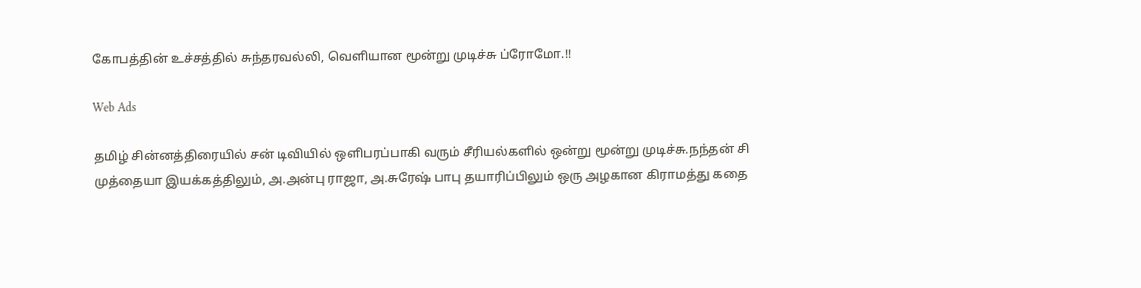கோபத்தின் உச்சத்தில் சுந்தரவல்லி, வெளியான மூன்று முடிச்சு ப்ரோமோ.!!

Web Ads

தமிழ் சின்னத்திரையில் சன் டிவியில் ஒளிபரப்பாகி வரும் சீரியல்களில் ஒன்று மூன்று முடிச்சு.நந்தன் சி முத்தையா இயக்கத்திலும், அ.அன்பு ராஜா, அ.சுரேஷ் பாபு தயாரிப்பிலும் ஒரு அழகான கிராமத்து கதை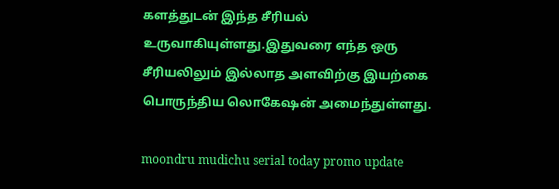களத்துடன் இந்த சீரியல் உருவாகியுள்ளது.இதுவரை எந்த ஒரு சீரியலிலும் இல்லாத அளவிற்கு இயற்கை பொருந்திய லொகேஷன் அமைந்துள்ளது.

moondru mudichu serial today promo update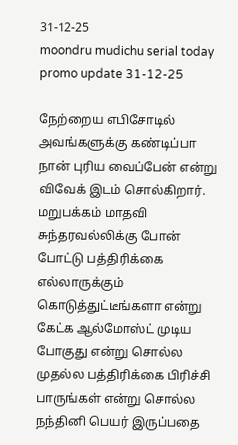31-12-25
moondru mudichu serial today promo update 31-12-25

நேற்றைய எபிசோடில் அவங்களுக்கு கண்டிப்பா நான் புரிய வைப்பேன் என்று விவேக் இடம் சொல்கிறார். மறுபக்கம் மாதவி சுந்தரவல்லிக்கு போன் போட்டு பத்திரிக்கை எல்லாருக்கும் கொடுத்துட்டீங்களா என்று கேட்க ஆல்மோஸ்ட் முடிய போகுது என்று சொல்ல முதல்ல பத்திரிக்கை பிரிச்சி பாருங்கள் என்று சொல்ல நந்தினி பெயர் இருப்பதை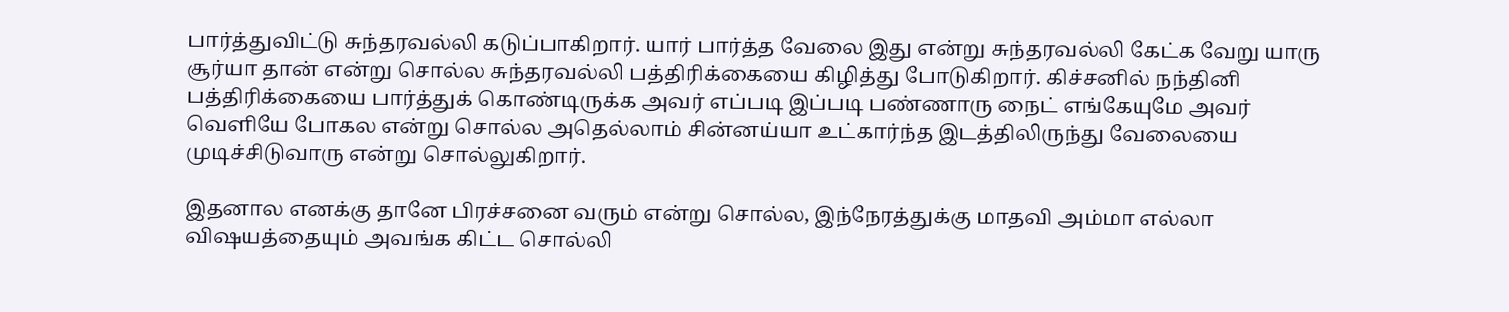பார்த்துவிட்டு சுந்தரவல்லி கடுப்பாகிறார். யார் பார்த்த வேலை இது என்று சுந்தரவல்லி கேட்க வேறு யாரு சூர்யா தான் என்று சொல்ல சுந்தரவல்லி பத்திரிக்கையை கிழித்து போடுகிறார். கிச்சனில் நந்தினி பத்திரிக்கையை பார்த்துக் கொண்டிருக்க அவர் எப்படி இப்படி பண்ணாரு நைட் எங்கேயுமே அவர் வெளியே போகல என்று சொல்ல அதெல்லாம் சின்னய்யா உட்கார்ந்த இடத்திலிருந்து வேலையை முடிச்சிடுவாரு என்று சொல்லுகிறார்.

இதனால எனக்கு தானே பிரச்சனை வரும் என்று சொல்ல, இந்நேரத்துக்கு மாதவி அம்மா எல்லா விஷயத்தையும் அவங்க கிட்ட சொல்லி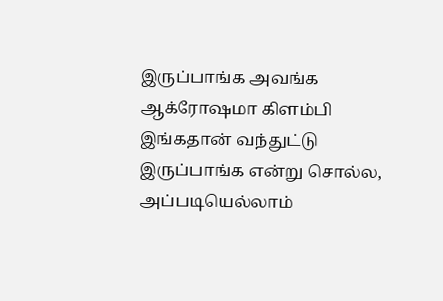இருப்பாங்க அவங்க ஆக்ரோஷமா கிளம்பி இங்கதான் வந்துட்டு இருப்பாங்க என்று சொல்ல, அப்படியெல்லாம்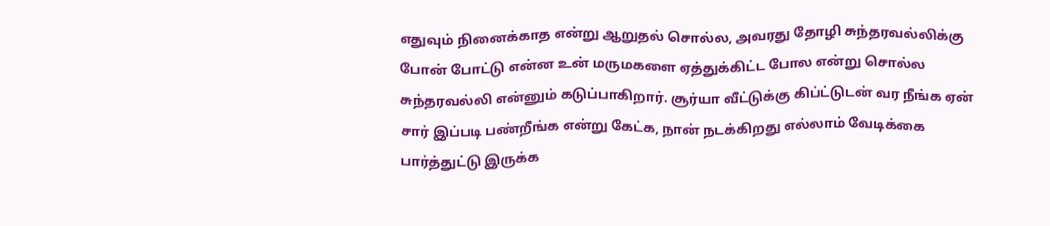எதுவும் நினைக்காத என்று ஆறுதல் சொல்ல, அவரது தோழி சுந்தரவல்லிக்கு போன் போட்டு என்ன உன் மருமகளை ஏத்துக்கிட்ட போல என்று சொல்ல சுந்தரவல்லி என்னும் கடுப்பாகிறார். சூர்யா வீட்டுக்கு கிப்ட்டுடன் வர நீங்க ஏன் சார் இப்படி பண்றீங்க என்று கேட்க, நான் நடக்கிறது எல்லாம் வேடிக்கை பார்த்துட்டு இருக்க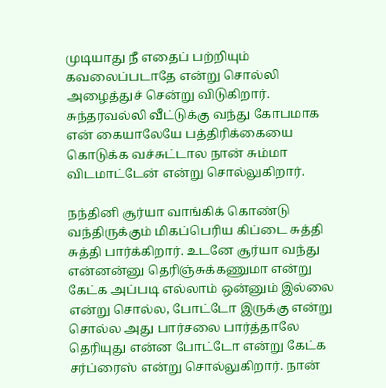முடியாது நீ எதைப் பற்றியும் கவலைப்படாதே என்று சொல்லி அழைத்துச் சென்று விடுகிறார். சுந்தரவல்லி வீட்டுக்கு வந்து கோபமாக என் கையாலேயே பத்திரிக்கையை கொடுக்க வச்சுட்டால நான் சும்மா விடமாட்டேன் என்று சொல்லுகிறார்.

நந்தினி சூர்யா வாங்கிக் கொண்டு வந்திருக்கும் மிகப்பெரிய கிப்டை சுத்தி சுத்தி பார்க்கிறார். உடனே சூர்யா வந்து என்னன்னு தெரிஞ்சுக்கணுமா என்று கேட்க அப்படி எல்லாம் ஒன்னும் இல்லை என்று சொல்ல, போட்டோ இருக்கு என்று சொல்ல அது பார்சலை பார்த்தாலே தெரியுது என்ன போட்டோ என்று கேட்க சர்ப்ரைஸ் என்று சொல்லுகிறார். நான்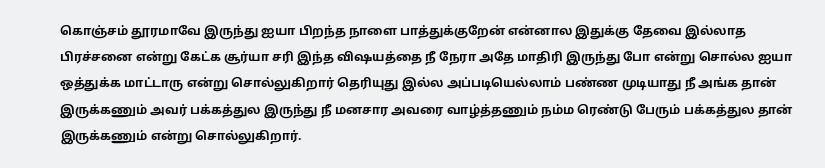கொஞ்சம் தூரமாவே இருந்து ஐயா பிறந்த நாளை பாத்துக்குறேன் என்னால இதுக்கு தேவை இல்லாத பிரச்சனை என்று கேட்க சூர்யா சரி இந்த விஷயத்தை நீ நேரா அதே மாதிரி இருந்து போ என்று சொல்ல ஐயா ஒத்துக்க மாட்டாரு என்று சொல்லுகிறார் தெரியுது இல்ல அப்படியெல்லாம் பண்ண முடியாது நீ அங்க தான் இருக்கணும் அவர் பக்கத்துல இருந்து நீ மனசார அவரை வாழ்த்தணும் நம்ம ரெண்டு பேரும் பக்கத்துல தான் இருக்கணும் என்று சொல்லுகிறார்.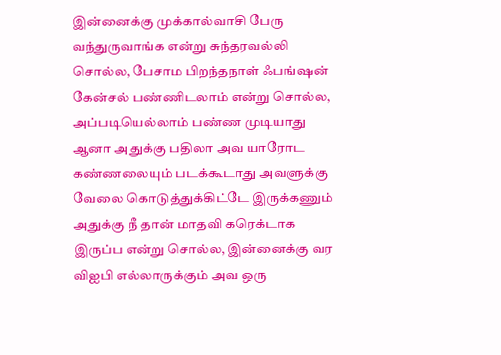இன்னைக்கு முக்கால்வாசி பேரு வந்துருவாங்க என்று சுந்தரவல்லி சொல்ல, பேசாம பிறந்தநாள் ஃபங்ஷன் கேன்சல் பண்ணிடலாம் என்று சொல்ல, அப்படியெல்லாம் பண்ண முடியாது ஆனா அதுக்கு பதிலா அவ யாரோட கண்ணலையும் படக்கூடாது அவளுக்கு வேலை கொடுத்துக்கிட்டே இருக்கணும் அதுக்கு நீ தான் மாதவி கரெக்டாக இருப்ப என்று சொல்ல, இன்னைக்கு வர விஐபி எல்லாருக்கும் அவ ஒரு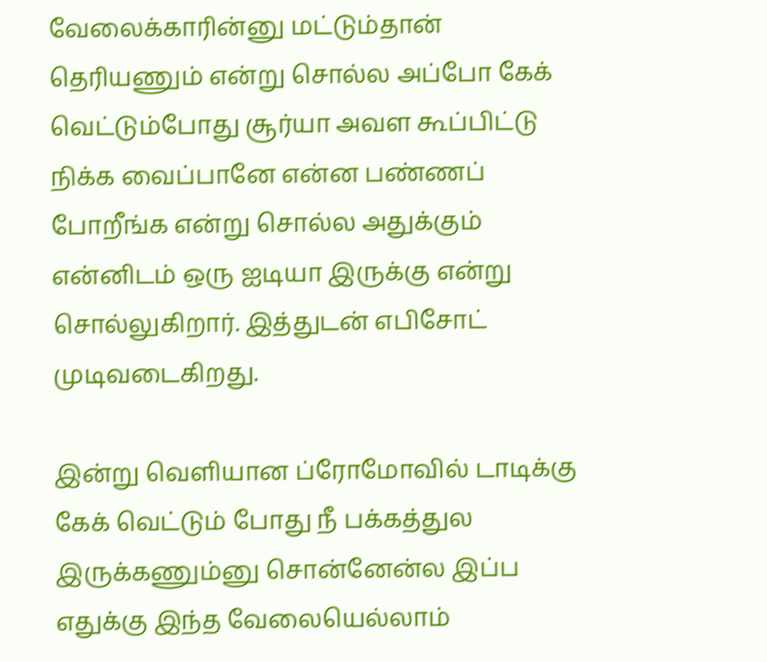வேலைக்காரின்னு மட்டும்தான் தெரியணும் என்று சொல்ல அப்போ கேக் வெட்டும்போது சூர்யா அவள கூப்பிட்டு நிக்க வைப்பானே என்ன பண்ணப் போறீங்க என்று சொல்ல அதுக்கும் என்னிடம் ஒரு ஐடியா இருக்கு என்று சொல்லுகிறார். இத்துடன் எபிசோட் முடிவடைகிறது.

இன்று வெளியான ப்ரோமோவில் டாடிக்கு கேக் வெட்டும் போது நீ பக்கத்துல இருக்கணும்னு சொன்னேன்ல இப்ப எதுக்கு இந்த வேலையெல்லாம்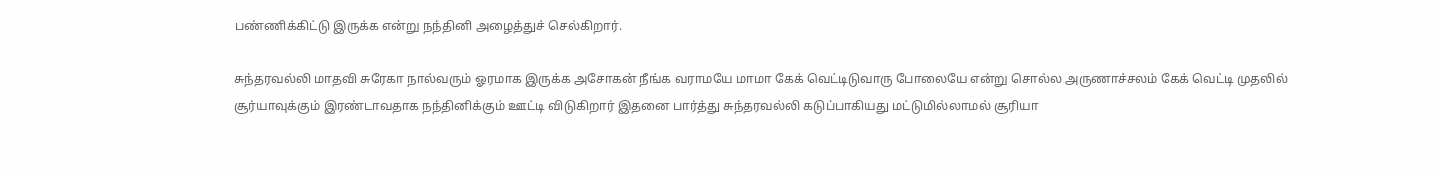பண்ணிக்கிட்டு இருக்க என்று நந்தினி அழைத்துச் செல்கிறார்.

சுந்தரவல்லி மாதவி சுரேகா நால்வரும் ஓரமாக இருக்க அசோகன் நீங்க வராமயே மாமா கேக் வெட்டிடுவாரு போலையே என்று சொல்ல அருணாச்சலம் கேக் வெட்டி முதலில் சூர்யாவுக்கும் இரண்டாவதாக நந்தினிக்கும் ஊட்டி விடுகிறார் இதனை பார்த்து சுந்தரவல்லி கடுப்பாகியது மட்டுமில்லாமல் சூரியா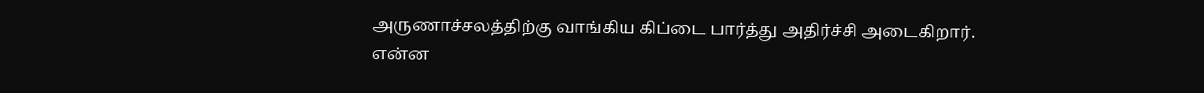அருணாச்சலத்திற்கு வாங்கிய கிப்டை பார்த்து அதிர்ச்சி அடைகிறார். என்ன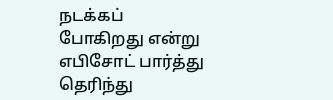நடக்கப் போகிறது என்று எபிசோட் பார்த்து தெரிந்து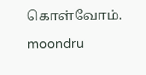கொள்வோம்.

moondru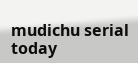mudichu serial today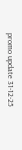promo update 31-12-25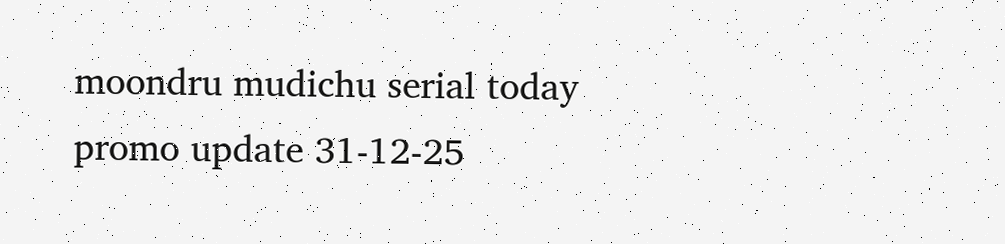moondru mudichu serial today promo update 31-12-25